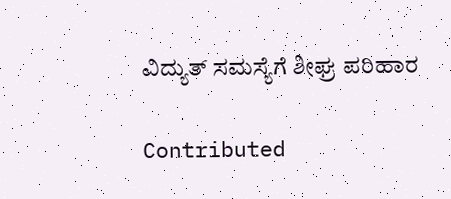ವಿದ್ಯುತ್ ಸಮಸ್ಯೆಗೆ ಶೀಘ್ರ ಪರಿಹಾರ

Contributed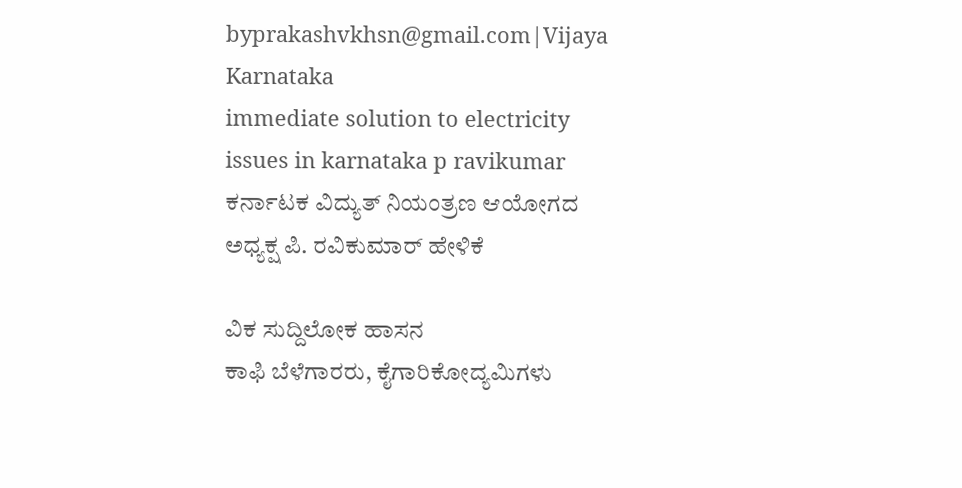byprakashvkhsn@gmail.com|Vijaya Karnataka
immediate solution to electricity issues in karnataka p ravikumar
ಕರ್ನಾಟಕ ವಿದ್ಯುತ್ ನಿಯಂತ್ರಣ ಆಯೋಗದ ಅಧ್ಯಕ್ಷ ಪಿ. ರವಿಕುಮಾರ್ ಹೇಳಿಕೆ

ವಿಕ ಸುದ್ದಿಲೋಕ ಹಾಸನ
ಕಾಫಿ ಬೆಳೆಗಾರರು, ಕೈಗಾರಿಕೋದ್ಯಮಿಗಳು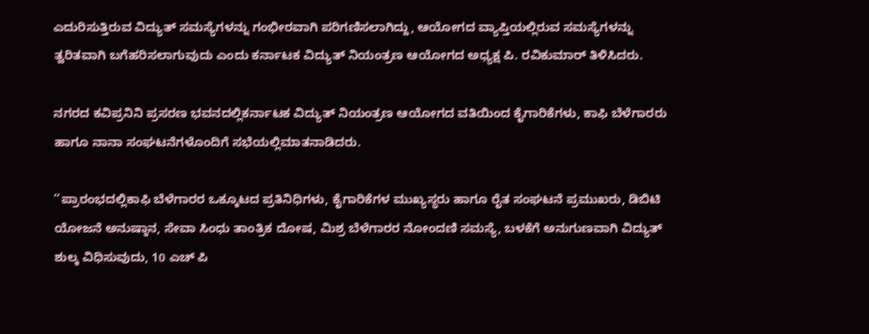ಎದುರಿಸುತ್ತಿರುವ ವಿದ್ಯುತ್ ಸಮಸ್ಯೆಗಳನ್ನು ಗಂಭೀರವಾಗಿ ಪರಿಗಣಿಸಲಾಗಿದ್ದು, ಆಯೋಗದ ವ್ಯಾಪ್ತಿಯಲ್ಲಿರುವ ಸಮಸ್ಯೆಗಳನ್ನು ತ್ವರಿತವಾಗಿ ಬಗೆಹರಿಸಲಾಗುವುದು ಎಂದು ಕರ್ನಾಟಕ ವಿದ್ಯುತ್ ನಿಯಂತ್ರಣ ಆಯೋಗದ ಅಧ್ಯಕ್ಷ ಪಿ. ರವಿಕುಮಾರ್ ತಿಳಿಸಿದರು.

ನಗರದ ಕವಿಪ್ರನಿನಿ ಪ್ರಸರಣ ಭವನದಲ್ಲಿಕರ್ನಾಟಕ ವಿದ್ಯುತ್ ನಿಯಂತ್ರಣ ಆಯೋಗದ ವತಿಯಿಂದ ಕೈಗಾರಿಕೆಗಳು, ಕಾಫಿ ಬೆಳೆಗಾರರು ಹಾಗೂ ನಾನಾ ಸಂಘಟನೆಗಳೊಂದಿಗೆ ಸಭೆಯಲ್ಲಿಮಾತನಾಡಿದರು.

‘‘ಪ್ರಾರಂಭದಲ್ಲಿಕಾಫಿ ಬೆಳೆಗಾರರ ಒಕ್ಕೂಟದ ಪ್ರತಿನಿಧಿಗಳು, ಕೈಗಾರಿಕೆಗಳ ಮುಖ್ಯಸ್ಥರು ಹಾಗೂ ರೈತ ಸಂಘಟನೆ ಪ್ರಮುಖರು, ಡಿಬಿಟಿ ಯೋಜನೆ ಅನುಷ್ಠಾನ, ಸೇವಾ ಸಿಂಧು ತಾಂತ್ರಿಕ ದೋಷ, ಮಿಶ್ರ ಬೆಳೆಗಾರರ ನೋಂದಣಿ ಸಮಸ್ಯೆ, ಬಳಕೆಗೆ ಅನುಗುಣವಾಗಿ ವಿದ್ಯುತ್ ಶುಲ್ಕ ವಿಧಿಸುವುದು, 10 ಎಚ್ ಪಿ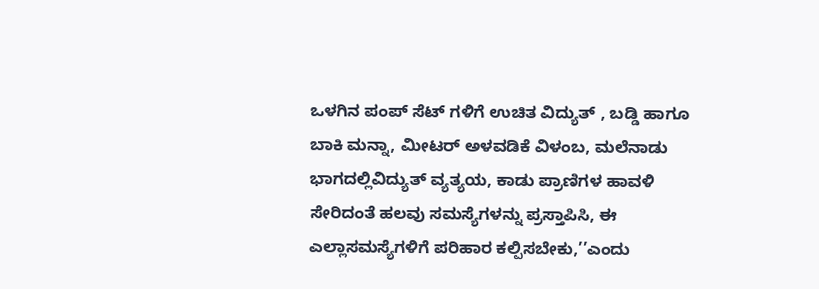ಒಳಗಿನ ಪಂಪ್ ಸೆಟ್ ಗಳಿಗೆ ಉಚಿತ ವಿದ್ಯುತ್ , ಬಡ್ಡಿ ಹಾಗೂ ಬಾಕಿ ಮನ್ನಾ, ಮೀಟರ್ ಅಳವಡಿಕೆ ವಿಳಂಬ, ಮಲೆನಾಡು ಭಾಗದಲ್ಲಿವಿದ್ಯುತ್ ವ್ಯತ್ಯಯ, ಕಾಡು ಪ್ರಾಣಿಗಳ ಹಾವಳಿ ಸೇರಿದಂತೆ ಹಲವು ಸಮಸ್ಯೆಗಳನ್ನು ಪ್ರಸ್ತಾಪಿಸಿ, ಈ ಎಲ್ಲಾಸಮಸ್ಯೆಗಳಿಗೆ ಪರಿಹಾರ ಕಲ್ಪಿಸಬೇಕು,’’ಎಂದು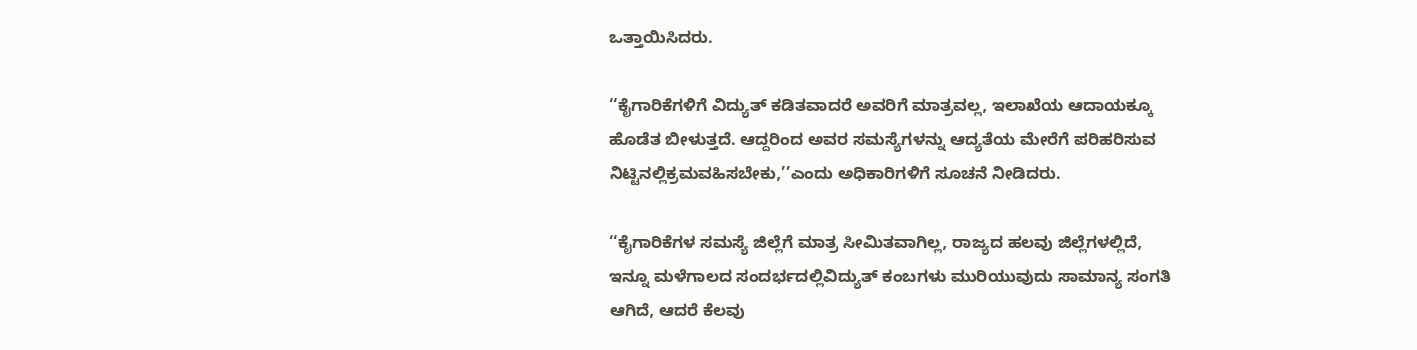ಒತ್ತಾಯಿಸಿದರು.

‘‘ಕೈಗಾರಿಕೆಗಳಿಗೆ ವಿದ್ಯುತ್ ಕಡಿತವಾದರೆ ಅವರಿಗೆ ಮಾತ್ರವಲ್ಲ, ಇಲಾಖೆಯ ಆದಾಯಕ್ಕೂ ಹೊಡೆತ ಬೀಳುತ್ತದೆ. ಆದ್ದರಿಂದ ಅವರ ಸಮಸ್ಯೆಗಳನ್ನು ಆದ್ಯತೆಯ ಮೇರೆಗೆ ಪರಿಹರಿಸುವ ನಿಟ್ಟಿನಲ್ಲಿಕ್ರಮವಹಿಸಬೇಕು,’’ಎಂದು ಅಧಿಕಾರಿಗಳಿಗೆ ಸೂಚನೆ ನೀಡಿದರು.

‘‘ಕೈಗಾರಿಕೆಗಳ ಸಮಸ್ಯೆ ಜಿಲ್ಲೆಗೆ ಮಾತ್ರ ಸೀಮಿತವಾಗಿಲ್ಲ, ರಾಜ್ಯದ ಹಲವು ಜಿಲ್ಲೆಗಳಲ್ಲಿದೆ, ಇನ್ನೂ ಮಳೆಗಾಲದ ಸಂದರ್ಭದಲ್ಲಿವಿದ್ಯುತ್ ಕಂಬಗಳು ಮುರಿಯುವುದು ಸಾಮಾನ್ಯ ಸಂಗತಿ ಆಗಿದೆ, ಆದರೆ ಕೆಲವು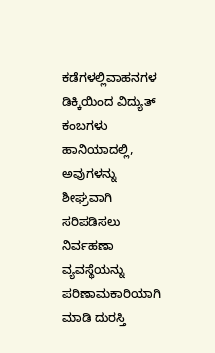ಕಡೆಗಳಲ್ಲಿವಾಹನಗಳ ಡಿಕ್ಕಿಯಿಂದ ವಿದ್ಯುತ್ ಕಂಬಗಳು ಹಾನಿಯಾದಲ್ಲಿ, ಅವುಗಳನ್ನು ಶೀಘ್ರವಾಗಿ ಸರಿಪಡಿಸಲು ನಿರ್ವಹಣಾ ವ್ಯವಸ್ಥೆಯನ್ನು ಪರಿಣಾಮಕಾರಿಯಾಗಿ ಮಾಡಿ ದುರಸ್ತಿ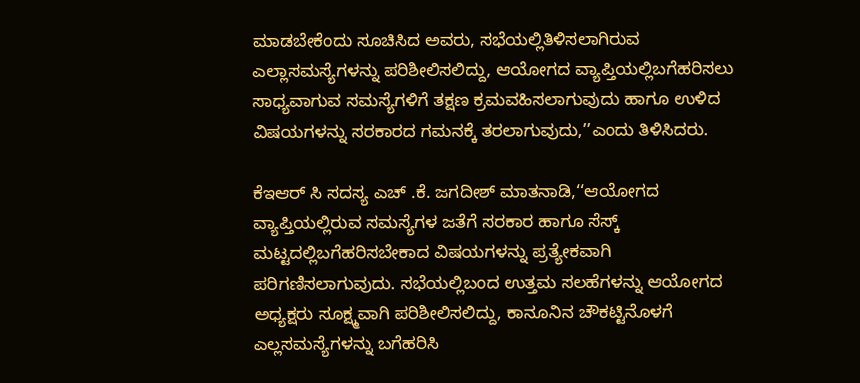ಮಾಡಬೇಕೆಂದು ಸೂಚಿಸಿದ ಅವರು, ಸಭೆಯಲ್ಲಿತಿಳಿಸಲಾಗಿರುವ ಎಲ್ಲಾಸಮಸ್ಯೆಗಳನ್ನು ಪರಿಶೀಲಿಸಲಿದ್ದು, ಆಯೋಗದ ವ್ಯಾಪ್ತಿಯಲ್ಲಿಬಗೆಹರಿಸಲು ಸಾಧ್ಯವಾಗುವ ಸಮಸ್ಯೆಗಳಿಗೆ ತಕ್ಷಣ ಕ್ರಮವಹಿಸಲಾಗುವುದು ಹಾಗೂ ಉಳಿದ ವಿಷಯಗಳನ್ನು ಸರಕಾರದ ಗಮನಕ್ಕೆ ತರಲಾಗುವುದು,’’ಎಂದು ತಿಳಿಸಿದರು.

ಕೆಇಆರ್ ಸಿ ಸದಸ್ಯ ಎಚ್ .ಕೆ. ಜಗದೀಶ್ ಮಾತನಾಡಿ,‘‘ಆಯೋಗದ ವ್ಯಾಪ್ತಿಯಲ್ಲಿರುವ ಸಮಸ್ಯೆಗಳ ಜತೆಗೆ ಸರಕಾರ ಹಾಗೂ ಸೆಸ್ಕ್ ಮಟ್ಟದಲ್ಲಿಬಗೆಹರಿಸಬೇಕಾದ ವಿಷಯಗಳನ್ನು ಪ್ರತ್ಯೇಕವಾಗಿ ಪರಿಗಣಿಸಲಾಗುವುದು. ಸಭೆಯಲ್ಲಿಬಂದ ಉತ್ತಮ ಸಲಹೆಗಳನ್ನು ಆಯೋಗದ ಅಧ್ಯಕ್ಷರು ಸೂಕ್ಷ್ಮವಾಗಿ ಪರಿಶೀಲಿಸಲಿದ್ದು, ಕಾನೂನಿನ ಚೌಕಟ್ಟಿನೊಳಗೆ ಎಲ್ಲಸಮಸ್ಯೆಗಳನ್ನು ಬಗೆಹರಿಸಿ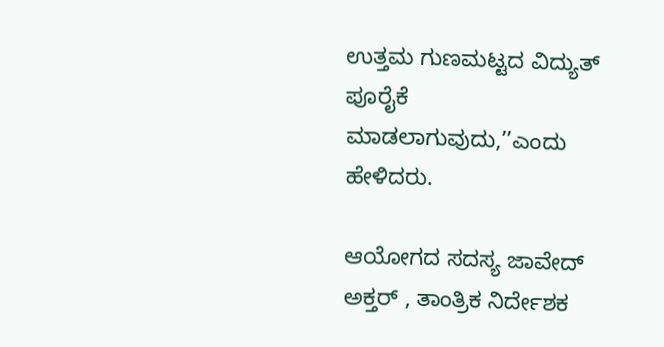ಉತ್ತಮ ಗುಣಮಟ್ಟದ ವಿದ್ಯುತ್ ಪೂರೈಕೆ ಮಾಡಲಾಗುವುದು,’’ಎಂದು ಹೇಳಿದರು.

ಆಯೋಗದ ಸದಸ್ಯ ಜಾವೇದ್ ಅಕ್ತರ್ , ತಾಂತ್ರಿಕ ನಿರ್ದೇಶಕ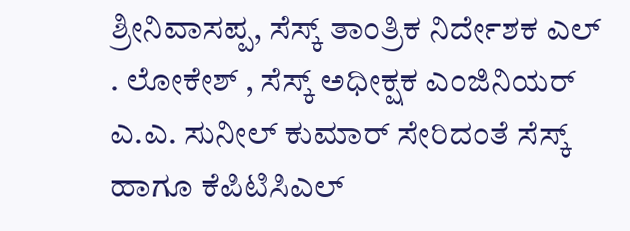ಶ್ರೀನಿವಾಸಪ್ಪ, ಸೆಸ್ಕ್ ತಾಂತ್ರಿಕ ನಿರ್ದೇಶಕ ಎಲ್ . ಲೋಕೇಶ್ , ಸೆಸ್ಕ್ ಅಧೀಕ್ಷಕ ಎಂಜಿನಿಯರ್ ಎ.ಎ. ಸುನೀಲ್ ಕುಮಾರ್ ಸೇರಿದಂತೆ ಸೆಸ್ಕ್ ಹಾಗೂ ಕೆಪಿಟಿಸಿಎಲ್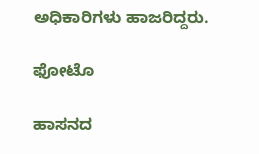ಅಧಿಕಾರಿಗಳು ಹಾಜರಿದ್ದರು.

ಫೋಟೊ

ಹಾಸನದ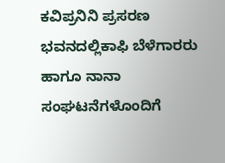ಕವಿಪ್ರನಿನಿ ಪ್ರಸರಣ ಭವನದಲ್ಲಿಕಾಫಿ ಬೆಳೆಗಾರರು ಹಾಗೂ ನಾನಾ ಸಂಘಟನೆಗಳೊಂದಿಗೆ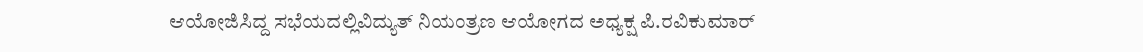ಆಯೋಜಿಸಿದ್ದ ಸಭೆಯದಲ್ಲಿವಿದ್ಯುತ್ ನಿಯಂತ್ರಣ ಆಯೋಗದ ಅಧ್ಯಕ್ಷ ಪಿ.ರವಿಕುಮಾರ್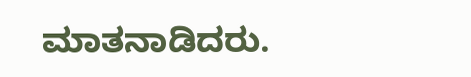ಮಾತನಾಡಿದರು.